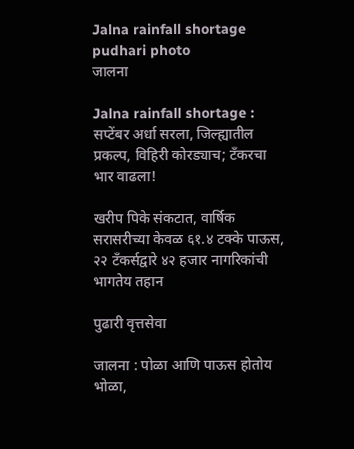Jalna rainfall shortage pudhari photo
जालना

Jalna rainfall shortage : सप्टेंबर अर्धा सरला, जिल्ह्यातील प्रकल्प, विहिरी कोरड्याच; टँकरचा भार वाढला!

खरीप पिके संकटात, वार्षिक सरासरीच्या केवळ ६१.४ टक्के पाऊस, २२ टँकर्सद्वारे ४२ हजार नागरिकांची भागतेय तहान

पुढारी वृत्तसेवा

जालना : पोळा आणि पाऊस होतोय भोळा,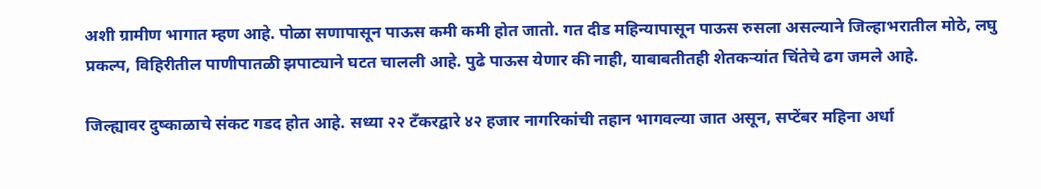अशी ग्रामीण भागात म्हण आहे. पोळा सणापासून पाऊस कमी कमी होत जातो. गत दीड महिन्यापासून पाऊस रुसला असल्याने जिल्हाभरातील मोठे, लघु प्रकल्प, विहिरीतील पाणीपातळी झपाट्याने घटत चालली आहे. पुढे पाऊस येणार की नाही, याबाबतीतही शेतकऱ्यांत चिंतेचे ढग जमले आहे.

जिल्ह्यावर दुष्काळाचे संकट गडद होत आहे. सध्या २२ टँकरद्वारे ४२ हजार नागरिकांची तहान भागवल्या जात असून, सप्टेंबर महिना अर्धा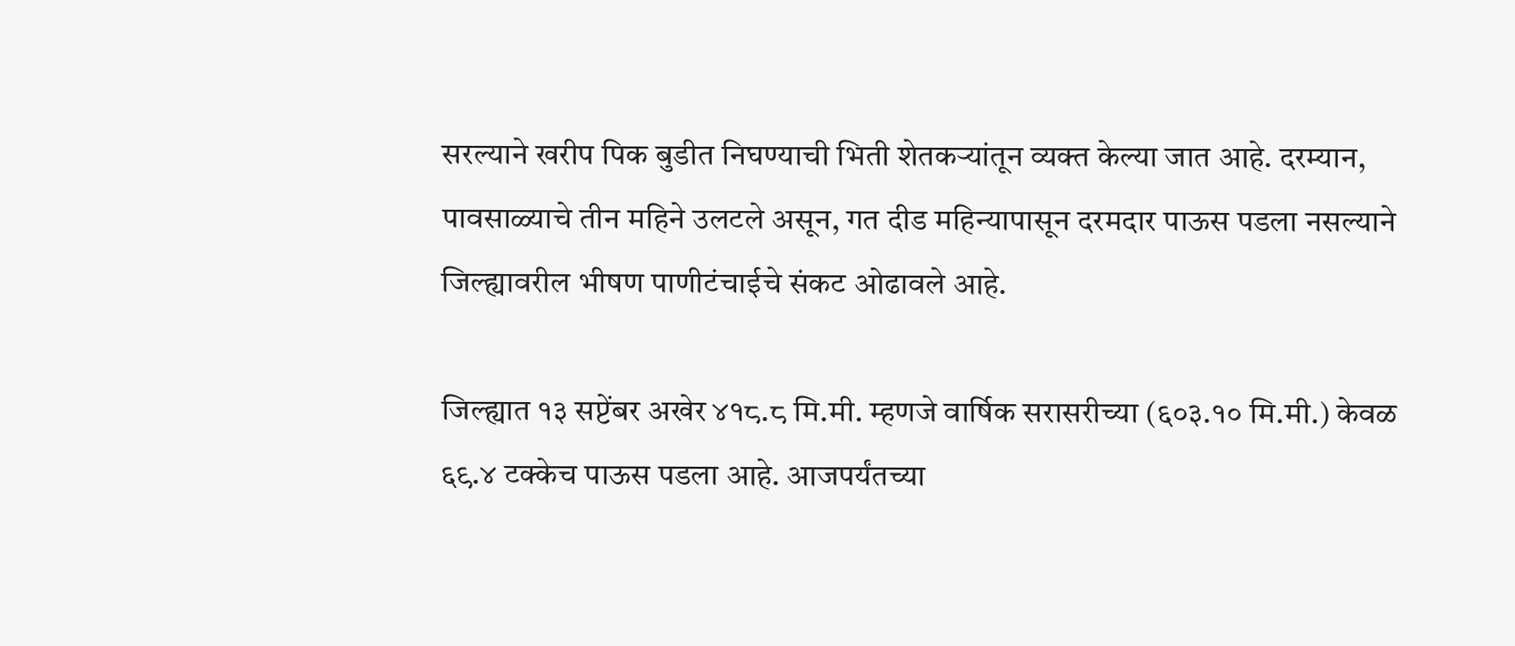सरल्याने खरीप पिक बुडीत निघण्याची भिती शेतकऱ्यांतून व्यक्त केल्या जात आहे. दरम्यान, पावसाळ्याचे तीन महिने उलटले असून, गत दीड महिन्यापासून दरमदार पाऊस पडला नसल्याने जिल्ह्यावरील भीषण पाणीटंचाईचे संकट ओढावले आहे.

जिल्ह्यात १३ सप्टेंबर अखेर ४१८.८ मि.मी. म्हणजे वार्षिक सरासरीच्या (६०३.१० मि.मी.) केवळ ६९.४ टक्केच पाऊस पडला आहे. आजपर्यंतच्या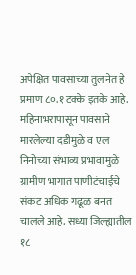अपेक्षित पावसाच्या तुलनेत हे प्रमाण ८०.१ टक्के इतके आहे. महिनाभरापासून पावसाने मारलेल्या दडीमुळे व एल निनोच्या संभाव्य प्रभावामुळे ग्रामीण भागात पाणीटंचाईचे संकट अधिक गढूळ बनत चालले आहे. सध्या जिल्ह्यातील १८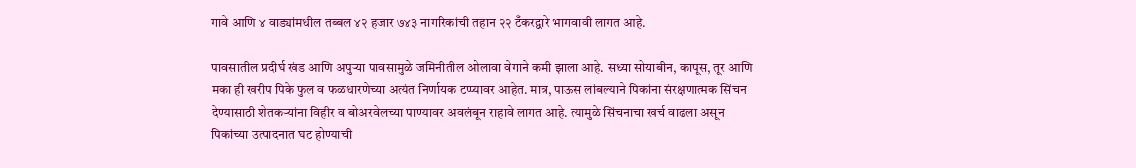गावे आणि ४ वाड्यांमधील तब्बल ४२ हजार ७४३ नागरिकांची तहान २२ टँकरद्वारे भागवावी लागत आहे.

पावसातील प्रदीर्घ खंड आणि अपुऱ्या पावसामुळे जमिनीतील ओलावा वेगाने कमी झाला आहे. सध्या सोयाबीन, कापूस, तूर आणि मका ही खरीप पिके फुल व फळधारणेच्या अत्यंत निर्णायक टप्प्यावर आहेत. मात्र, पाऊस लांबल्याने पिकांना संरक्षणात्मक सिंचन देण्यासाठी शेतकऱ्यांना विहीर व बोअरवेलच्या पाण्यावर अवलंबून राहावे लागत आहे. त्यामुळे सिंचनाचा खर्च वाढला असून पिकांच्या उत्पादनात घट होण्याची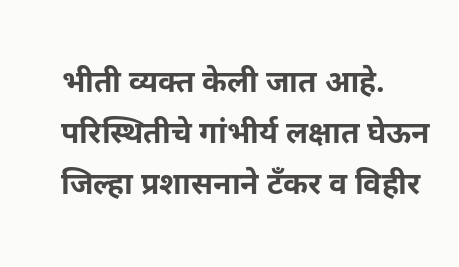भीती व्यक्त केली जात आहे. परिस्थितीचे गांभीर्य लक्षात घेऊन जिल्हा प्रशासनाने टँकर व विहीर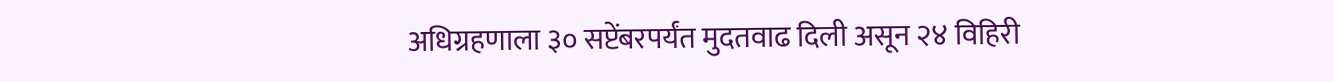अधिग्रहणाला ३० सप्टेंबरपर्यंत मुदतवाढ दिली असून २४ विहिरी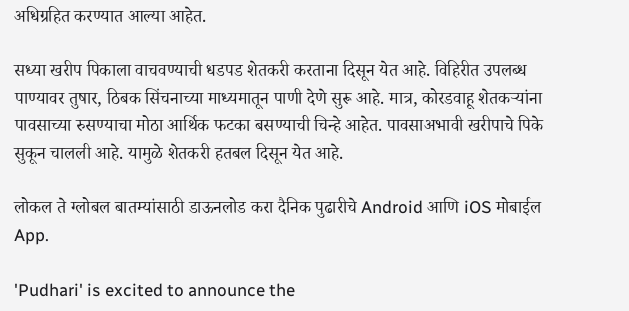अधिग्रहित करण्यात आल्या आहेत.

सध्या खरीप पिकाला वाचवण्याची धडपड शेतकरी करताना दिसून येत आहे. विहिरीत उपलब्ध पाण्यावर तुषार, ठिबक सिंचनाच्या माध्यमातून पाणी देणे सुरू आहे. मात्र, कोरडवाहू शेतकऱ्यांना पावसाच्या रुसण्याचा मोठा आर्थिक फटका बसण्याची चिन्हे आहेत. पावसाअभावी खरीपाचे पिके सुकून चालली आहे. यामुळे शेतकरी हतबल दिसून येत आहे.

लोकल ते ग्लोबल बातम्यांसाठी डाऊनलोड करा दैनिक पुढारीचे Android आणि iOS मोबाईल App.

'Pudhari' is excited to announce the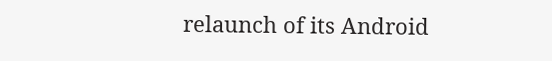relaunch of its Android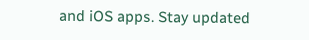and iOS apps. Stay updated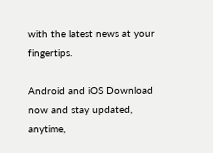with the latest news at your fingertips.

Android and iOS Download now and stay updated, anytime,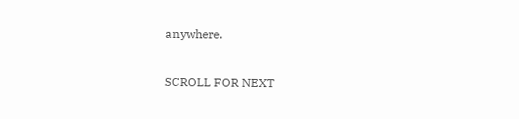anywhere.

SCROLL FOR NEXT